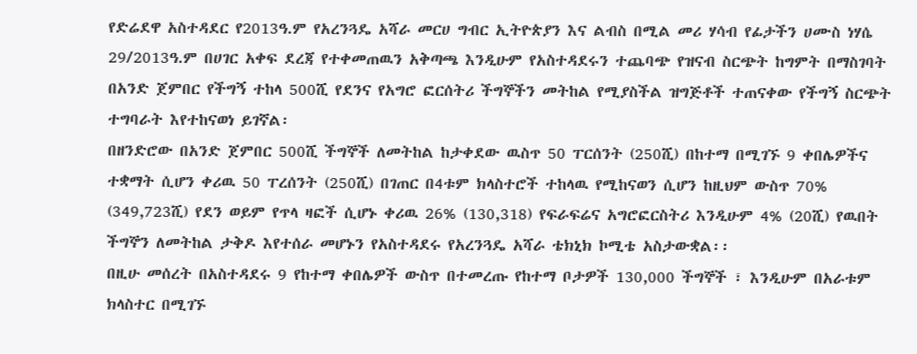የድሬደዋ አስተዳደር የ2013ዓ.ም የአረንጓዴ አሻራ መርሀ ግብር ኢትዮጵያን እና ልብስ በሚል መሪ ሃሳብ የፊታችን ሀሙስ ነሃሴ 29/2013ዓ.ም በሀገር አቀፍ ደረጃ የተቀመጠዉን አቅጣጫ እንዲሁም የአስተዳደሩን ተጨባጭ የዝናብ ስርጭት ከግምት በማስገባት በአንድ ጀምበር የችግኝ ተከላ 500ሺ የደንና የአግሮ ፎርሰትሪ ችግኞችን መትከል የሚያስችል ዝግጅቶች ተጠናቀው የችግኝ ስርጭት ተግባራት እየተከናወነ ይገኛል፡
በዘንድሮው በአንድ ጀምበር 500ሺ ችግኞች ለመትከል ከታቀደው ዉስጥ 50 ፐርሰንት (250ሺ) በከተማ በሚገኙ 9 ቀበሌዎችና ተቋማት ሲሆን ቀሪዉ 50 ፐረሰንት (250ሺ) በገጠር በ4ቱም ክላስተሮች ተከላዉ የሚከናወን ሲሆን ከዚህም ውስጥ 70% (349,723ሺ) የደን ወይም የጥላ ዛፎች ሲሆኑ ቀሪዉ 26% (130,318) የፍራፍሬና አግሮፎርስትሪ እንዲሁም 4% (20ሺ) የዉበት ችግኞን ለመትከል ታቅዶ እየተሰራ መሆኑን የአስተዳደሩ የአረንጓዴ አሻራ ቴክኒክ ኮሚቴ አስታውቋል፡፡
በዚሁ መሰረት በአስተዳደሩ 9 የከተማ ቀበሌዎች ውስጥ በተመረጡ የከተማ ቦታዎች 130,000 ችግኞች ፣ እንዲሁም በአራቱም ክላስተር በሚገኙ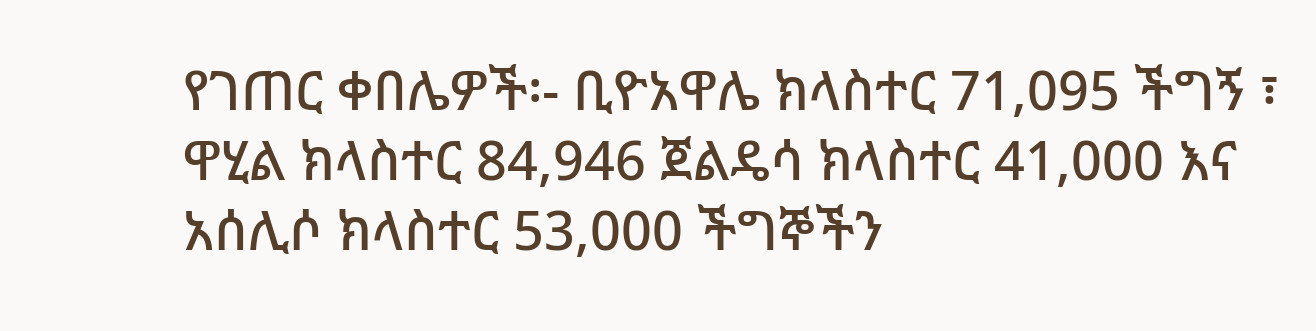የገጠር ቀበሌዎች፡- ቢዮአዋሌ ክላስተር 71,095 ችግኝ ፣ ዋሂል ክላስተር 84,946 ጀልዴሳ ክላስተር 41,000 እና አሰሊሶ ክላስተር 53,000 ችግኞችን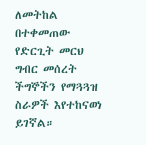ለመትከል በተቀመጠው የድርጊት መርህ ግብር መሰረት ችግኞችን የማጓጓዝ ስራዎች እየተከናወነ ይገኛል።